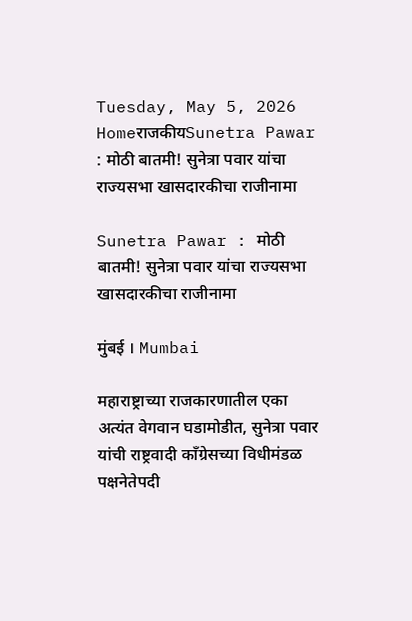Tuesday, May 5, 2026
HomeराजकीयSunetra Pawar : मोठी बातमी! सुनेत्रा पवार यांचा राज्यसभा खासदारकीचा राजीनामा

Sunetra Pawar : मोठी बातमी! सुनेत्रा पवार यांचा राज्यसभा खासदारकीचा राजीनामा

मुंबई । Mumbai

महाराष्ट्राच्या राजकारणातील एका अत्यंत वेगवान घडामोडीत, सुनेत्रा पवार यांची राष्ट्रवादी काँग्रेसच्या विधीमंडळ पक्षनेतेपदी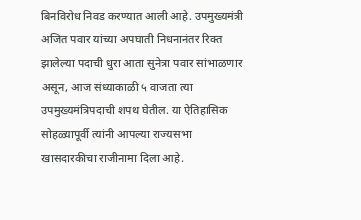बिनविरोध निवड करण्यात आली आहे. उपमुख्यमंत्री अजित पवार यांच्या अपघाती निधनानंतर रिक्त झालेल्या पदाची धुरा आता सुनेत्रा पवार सांभाळणार असून, आज संध्याकाळी ५ वाजता त्या उपमुख्यमंत्रिपदाची शपथ घेतील. या ऐतिहासिक सोहळ्यापूर्वी त्यांनी आपल्या राज्यसभा खासदारकीचा राजीनामा दिला आहे.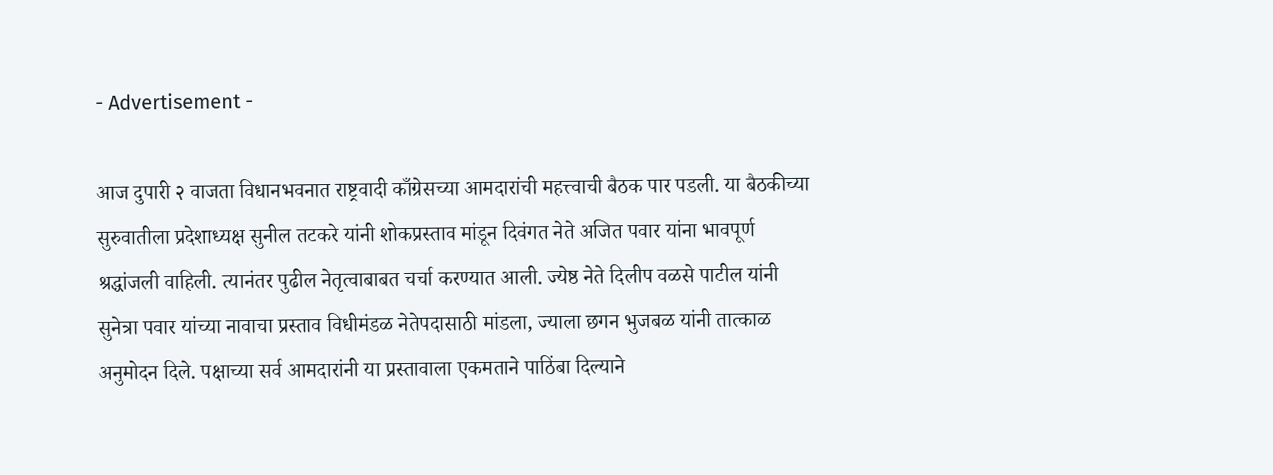- Advertisement -

आज दुपारी २ वाजता विधानभवनात राष्ट्रवादी काँग्रेसच्या आमदारांची महत्त्वाची बैठक पार पडली. या बैठकीच्या सुरुवातीला प्रदेशाध्यक्ष सुनील तटकरे यांनी शोकप्रस्ताव मांडून दिवंगत नेते अजित पवार यांना भावपूर्ण श्रद्धांजली वाहिली. त्यानंतर पुढील नेतृत्वाबाबत चर्चा करण्यात आली. ज्येष्ठ नेते दिलीप वळसे पाटील यांनी सुनेत्रा पवार यांच्या नावाचा प्रस्ताव विधीमंडळ नेतेपदासाठी मांडला, ज्याला छगन भुजबळ यांनी तात्काळ अनुमोदन दिले. पक्षाच्या सर्व आमदारांनी या प्रस्तावाला एकमताने पाठिंबा दिल्याने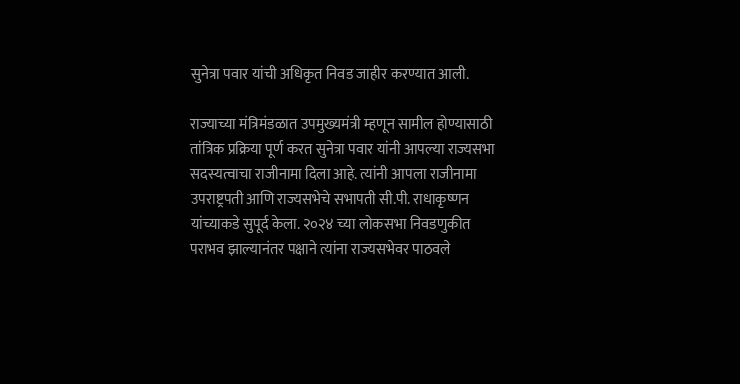सुनेत्रा पवार यांची अधिकृत निवड जाहीर करण्यात आली.

राज्याच्या मंत्रिमंडळात उपमुख्यमंत्री म्हणून सामील होण्यासाठी तांत्रिक प्रक्रिया पूर्ण करत सुनेत्रा पवार यांनी आपल्या राज्यसभा सदस्यत्वाचा राजीनामा दिला आहे. त्यांनी आपला राजीनामा उपराष्ट्रपती आणि राज्यसभेचे सभापती सी.पी. राधाकृष्णन यांच्याकडे सुपूर्द केला. २०२४ च्या लोकसभा निवडणुकीत पराभव झाल्यानंतर पक्षाने त्यांना राज्यसभेवर पाठवले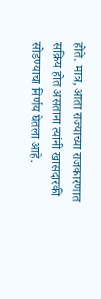होते. मात्र, आता राज्याच्या राजकारणात सक्रिय होत असताना त्यांनी खासदारकी सोडण्याचा निर्णय घेतला आहे.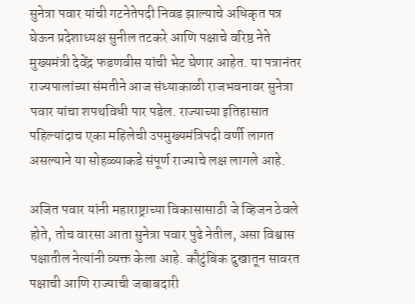सुनेत्रा पवार यांची गटनेतेपदी निवड झाल्याचे अधिकृत पत्र घेऊन प्रदेशाध्यक्ष सुनील तटकरे आणि पक्षाचे वरिष्ठ नेते मुख्यमंत्री देवेंद्र फडणवीस यांची भेट घेणार आहेत. या पत्रानंतर राज्यपालांच्या संमतीने आज संध्याकाळी राजभवनावर सुनेत्रा पवार यांचा शपथविधी पार पडेल. राज्याच्या इतिहासात पहिल्यांदाच एका महिलेची उपमुख्यमंत्रिपदी वर्णी लागत असल्याने या सोहळ्याकडे संपूर्ण राज्याचे लक्ष लागले आहे.

अजित पवार यांनी महाराष्ट्राच्या विकासासाठी जे व्हिजन ठेवले होते, तोच वारसा आता सुनेत्रा पवार पुढे नेतील, असा विश्वास पक्षातील नेत्यांनी व्यक्त केला आहे. कौटुंबिक दुखातून सावरत पक्षाची आणि राज्याची जबाबदारी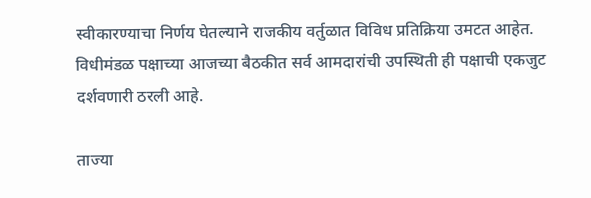स्वीकारण्याचा निर्णय घेतल्याने राजकीय वर्तुळात विविध प्रतिक्रिया उमटत आहेत. विधीमंडळ पक्षाच्या आजच्या बैठकीत सर्व आमदारांची उपस्थिती ही पक्षाची एकजुट दर्शवणारी ठरली आहे.

ताज्या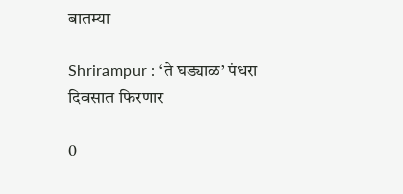बातम्या

Shrirampur : ‘ते घड्याळ’ पंधरा दिवसात फिरणार

0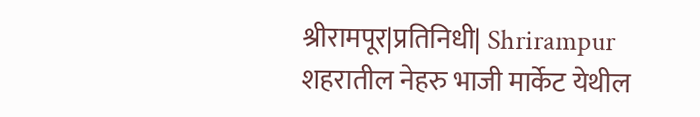श्रीरामपूर|प्रतिनिधी| Shrirampur शहरातील नेहरु भाजी मार्केट येथील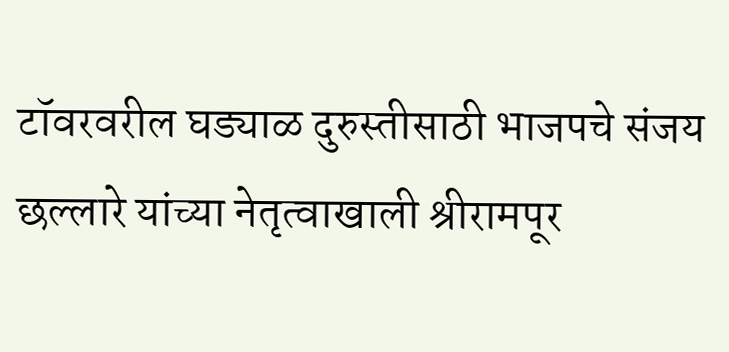टॉवरवरील घड्याळ दुरुस्तीसाठी भाजपचे संजय छल्लारे यांच्या नेतृत्वाखाली श्रीरामपूर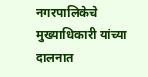नगरपालिकेचे मुख्याधिकारी यांच्या दालनात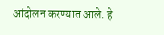आंदोलन करण्यात आले. हे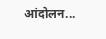आंदोलन...